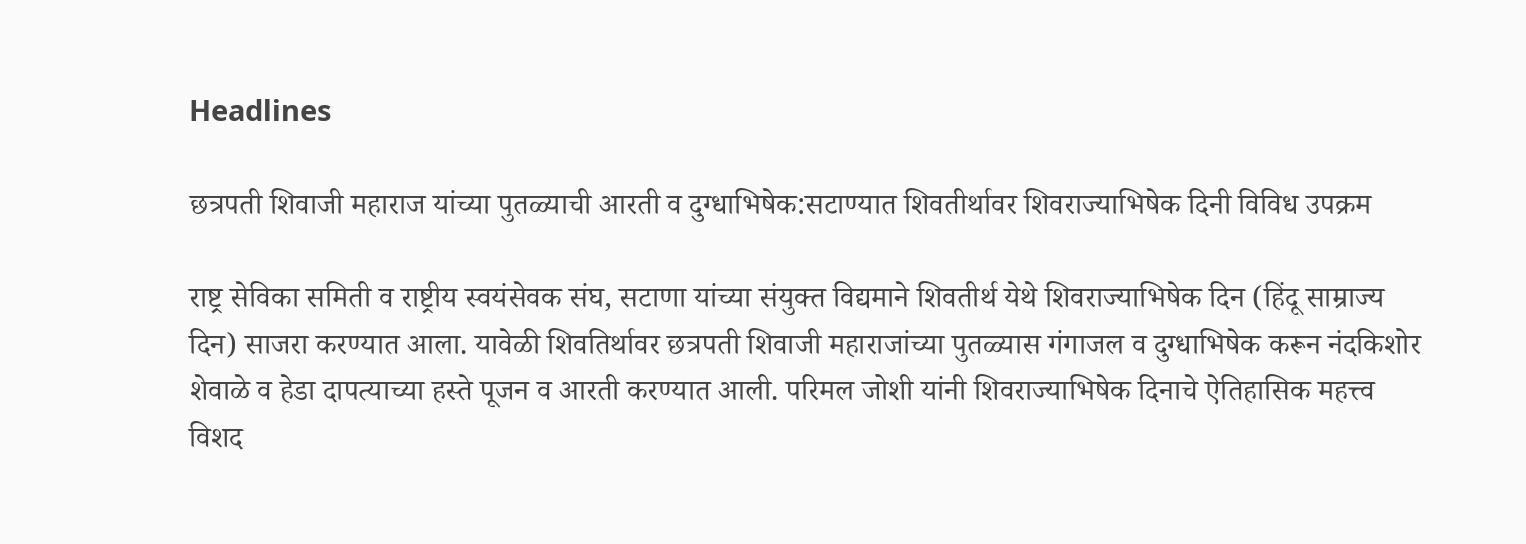Headlines

छत्रपती शिवाजी महाराज यांच्या पुतळ्याची आरती व दुग्धाभिषेक:सटाण्यात शिवतीर्थावर शिवराज्याभिषेक दिनी विविध उपक्रम

राष्ट्र सेविका समिती व राष्ट्रीय स्वयंसेवक संघ, सटाणा यांच्या संयुक्त विद्यमाने शिवतीर्थ येथे शिवराज्याभिषेक दिन (हिंदू साम्राज्य दिन) साजरा करण्यात आला. यावेळी शिवतिर्थावर छत्रपती शिवाजी महाराजांच्या पुतळ्यास गंगाजल व दुग्धाभिषेक करून नंदकिशोर शेवाळे व हेडा दापत्याच्या हस्ते पूजन व आरती करण्यात आली. परिमल जोशी यांनी शिवराज्याभिषेक दिनाचे ऐतिहासिक महत्त्व विशद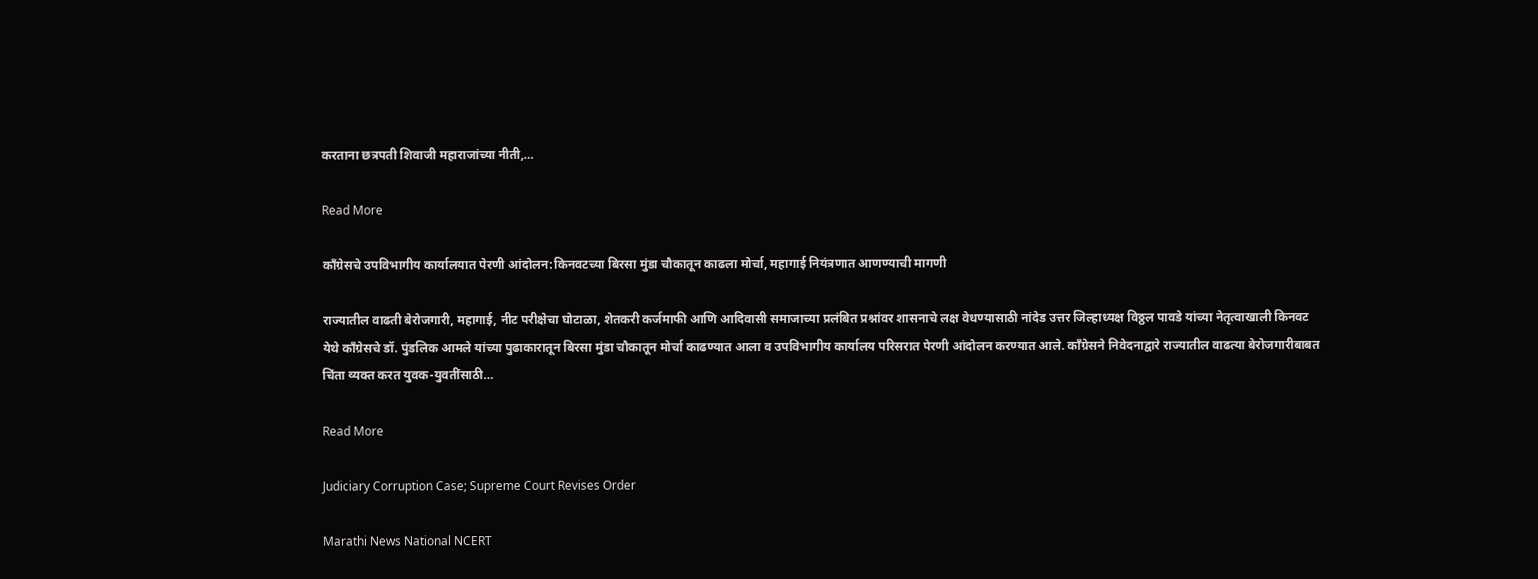करताना छत्रपती शिवाजी महाराजांच्या नीती,…

Read More

काँग्रेसचे उपविभागीय कार्यालयात पेरणी आंदोलन:किनवटच्या बिरसा मुंडा चौकातून काढला मोर्चा, महागाई नियंत्रणात आणण्याची मागणी

राज्यातील वाढती बेरोजगारी, महागाई, नीट परीक्षेचा घोटाळा, शेतकरी कर्जमाफी आणि आदिवासी समाजाच्या प्रलंबित प्रश्नांवर शासनाचे लक्ष वेधण्यासाठी नांदेड उत्तर जिल्हाध्यक्ष विठ्ठल पावडे यांच्या नेतृत्वाखाली किनवट येथे काँग्रेसचे डॉ. पुंडलिक आमले यांच्या पुढाकारातून बिरसा मुंडा चौकातून मोर्चा काढण्यात आला व उपविभागीय कार्यालय परिसरात पेरणी आंदोलन करण्यात आले. काँग्रेसने निवेदनाद्वारे राज्यातील वाढत्या बेरोजगारीबाबत चिंता व्यक्त करत युवक-युवतींसाठी…

Read More

Judiciary Corruption Case; Supreme Court Revises Order

Marathi News National NCERT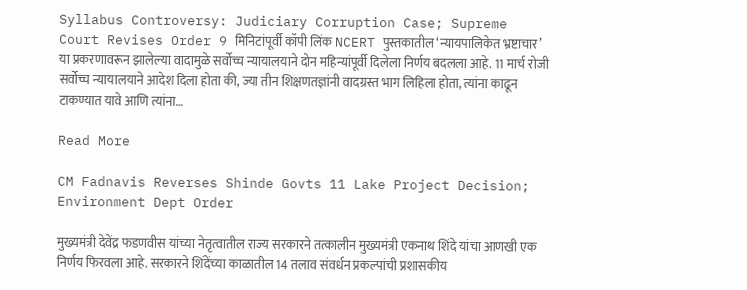Syllabus Controversy: Judiciary Corruption Case; Supreme Court Revises Order 9 मिनिटांपूर्वी कॉपी लिंक NCERT पुस्तकातील ‘न्यायपालिकेत भ्रष्टाचार’ या प्रकरणावरून झालेल्या वादामुळे सर्वोच्च न्यायालयाने दोन महिन्यांपूर्वी दिलेला निर्णय बदलला आहे. 11 मार्च रोजी सर्वोच्च न्यायालयाने आदेश दिला होता की, ज्या तीन शिक्षणतज्ञांनी वादग्रस्त भाग लिहिला होता, त्यांना काढून टाकण्यात यावे आणि त्यांना…

Read More

CM Fadnavis Reverses Shinde Govts 11 Lake Project Decision; Environment Dept Order

मुख्यमंत्री देवेंद्र फडणवीस यांच्या नेतृत्वातील राज्य सरकारने तत्कालीन मुख्यमंत्री एकनाथ शिंदे यांचा आणखी एक निर्णय फिरवला आहे. सरकारने शिंदेंच्या काळातील 14 तलाव संवर्धन प्रकल्पांची प्रशासकीय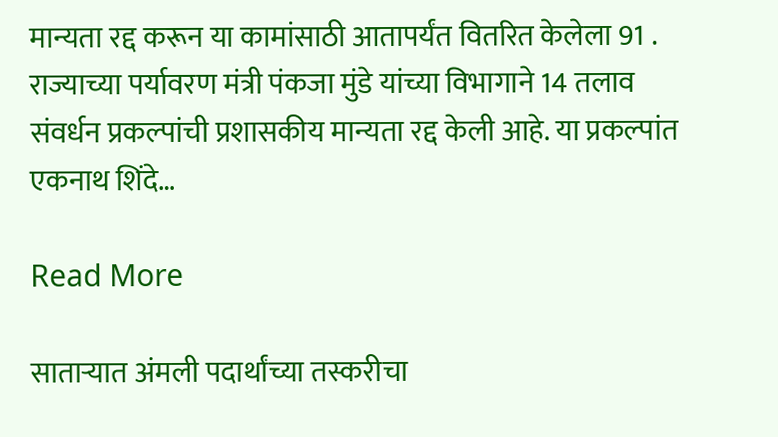मान्यता रद्द करून या कामांसाठी आतापर्यंत वितरित केलेला 91 . राज्याच्या पर्यावरण मंत्री पंकजा मुंडे यांच्या विभागाने 14 तलाव संवर्धन प्रकल्पांची प्रशासकीय मान्यता रद्द केली आहे. या प्रकल्पांत एकनाथ शिंदे…

Read More

साताऱ्यात अंमली पदार्थांच्या तस्करीचा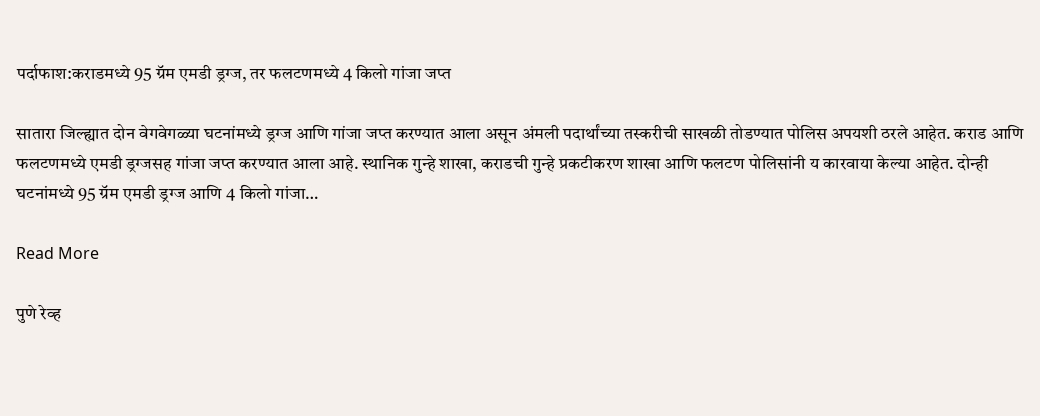पर्दाफाश:कराडमध्ये 95 ग्रॅम एमडी ड्रग्ज, तर फलटणमध्ये 4 किलो गांजा जप्त

सातारा जिल्ह्यात दोन वेगवेगळ्या घटनांमध्ये ड्रग्ज आणि गांजा जप्त करण्यात आला असून अंमली पदार्थांच्या तस्करीची साखळी तोडण्यात पोलिस अपयशी ठरले आहेत. कराड आणि फलटणमध्ये एमडी ड्रग्जसह गांजा जप्त करण्यात आला आहे. स्थानिक गुन्हे शाखा, कराडची गुन्हे प्रकटीकरण शाखा आणि फलटण पोलिसांनी य कारवाया केल्या आहेत. दोन्ही घटनांमध्ये 95 ग्रॅम एमडी ड्रग्ज आणि 4 किलो गांजा…

Read More

पुणे रेव्ह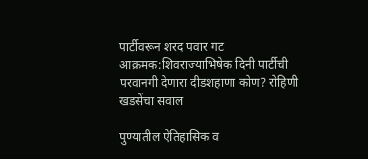पार्टीवरून शरद पवार गट आक्रमक:शिवराज्याभिषेक दिनी पार्टीची परवानगी देणारा दीडशहाणा कोण? रोहिणी खडसेंचा सवाल

पुण्यातील ऐतिहासिक व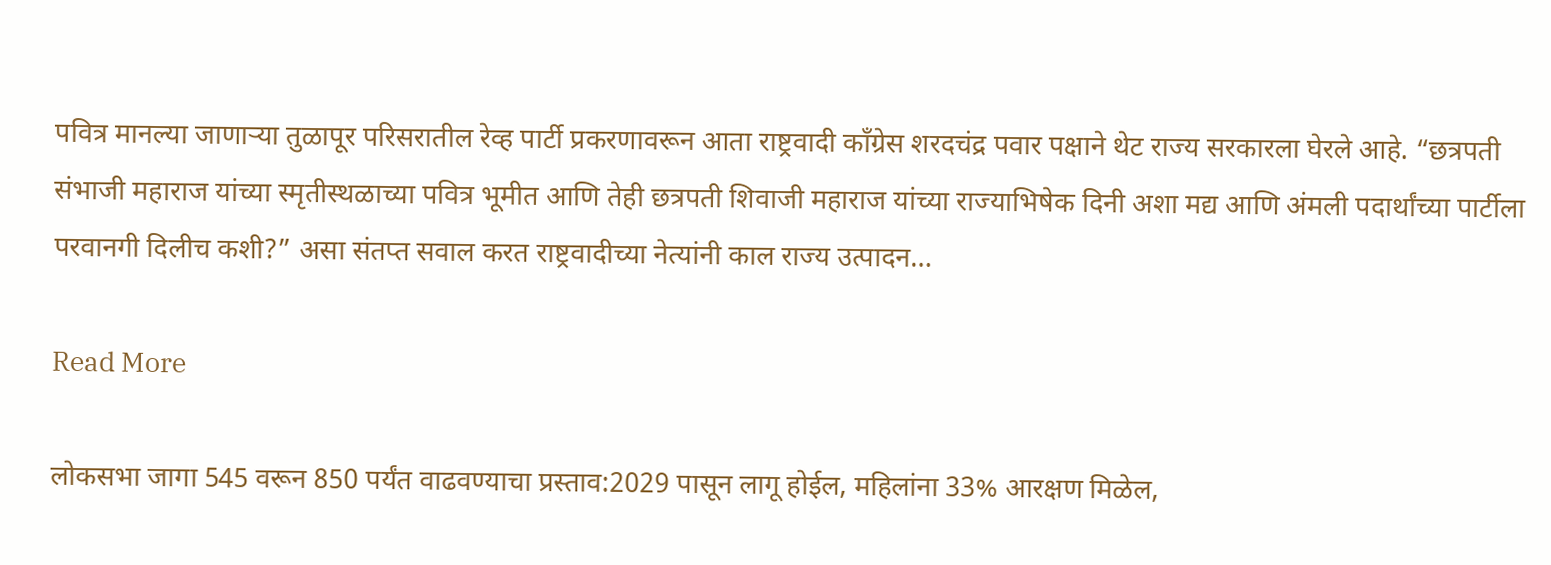पवित्र मानल्या जाणाऱ्या तुळापूर परिसरातील रेव्ह पार्टी प्रकरणावरून आता राष्ट्रवादी काँग्रेस शरदचंद्र पवार पक्षाने थेट राज्य सरकारला घेरले आहे. “छत्रपती संभाजी महाराज यांच्या स्मृतीस्थळाच्या पवित्र भूमीत आणि तेही छत्रपती शिवाजी महाराज यांच्या राज्याभिषेक दिनी अशा मद्य आणि अंमली पदार्थांच्या पार्टीला परवानगी दिलीच कशी?” असा संतप्त सवाल करत राष्ट्रवादीच्या नेत्यांनी काल राज्य उत्पादन…

Read More

लोकसभा जागा 545 वरून 850 पर्यंत वाढवण्याचा प्रस्ताव:2029 पासून लागू होईल, महिलांना 33% आरक्षण मिळेल,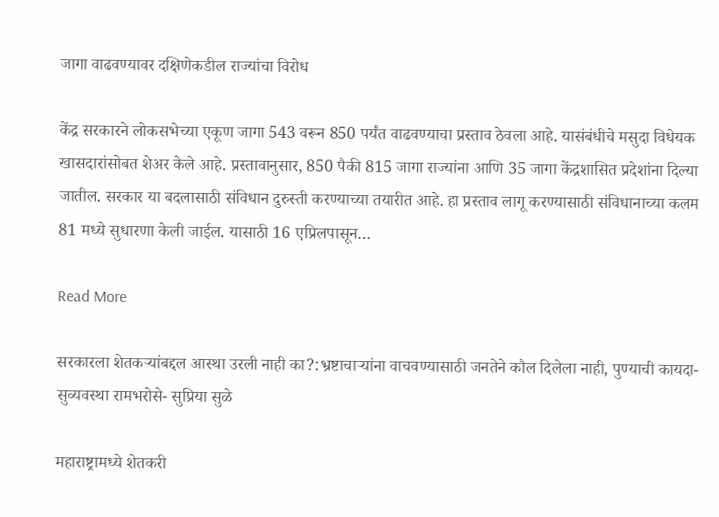जागा वाढवण्यावर दक्षिणेकडील राज्यांचा विरोध

केंद्र सरकारने लोकसभेच्या एकूण जागा 543 वरून 850 पर्यंत वाढवण्याचा प्रस्ताव ठेवला आहे. यासंबंधीचे मसुदा विधेयक खासदारांसोबत शेअर केले आहे. प्रस्तावानुसार, 850 पैकी 815 जागा राज्यांना आणि 35 जागा केंद्रशासित प्रदेशांना दिल्या जातील. सरकार या बदलासाठी संविधान दुरुस्ती करण्याच्या तयारीत आहे. हा प्रस्ताव लागू करण्यासाठी संविधानाच्या कलम 81 मध्ये सुधारणा केली जाईल. यासाठी 16 एप्रिलपासून…

Read More

सरकारला शेतकऱ्यांबद्दल आस्था उरली नाही का?:भ्रष्टाचाऱ्यांना वाचवण्यासाठी जनतेने कौल दिलेला नाही, पुण्याची कायदा-सुव्यवस्था रामभरोसे- सुप्रिया सुळे

महाराष्ट्रामध्ये शेतकरी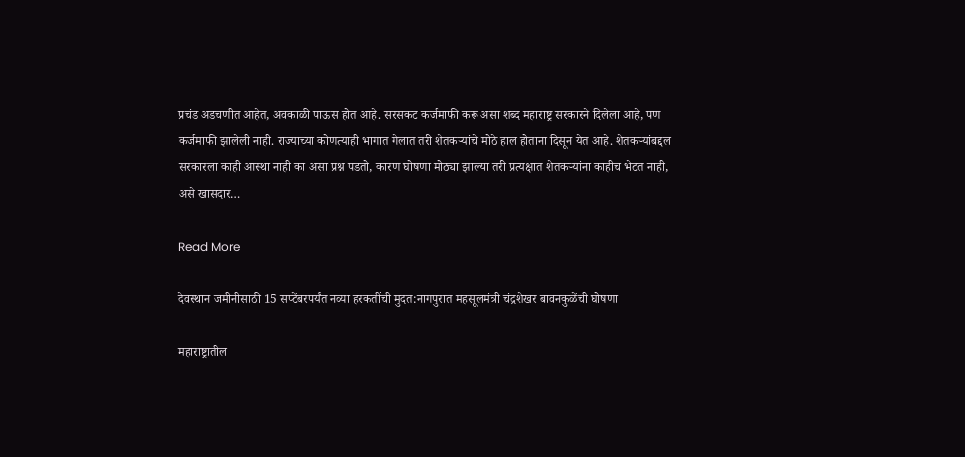प्रचंड अडचणीत आहेत, अवकाळी पाऊस होत आहे. सरसकट कर्जमाफी करू असा शब्द महाराष्ट्र सरकारने दिलेला आहे, पण कर्जमाफी झालेली नाही. राज्याच्या कोणत्याही भागात गेलात तरी शेतकऱ्यांचे मोठे हाल होताना दिसून येत आहे. शेतकऱ्यांबद्दल सरकारला काही आस्था नाही का असा प्रश्न पडतो, कारण घोषणा मोठ्या झाल्या तरी प्रत्यक्षात शेतकऱ्यांना काहीच भेटत नाही, असे खासदार…

Read More

देवस्थान जमीनीसाठी 15 सप्टेंबरपर्यंत नव्या हरकतींची मुदत:नागपुरात महसूलमंत्री चंद्रशेखर बावनकुळेंची घोषणा

महाराष्ट्रातील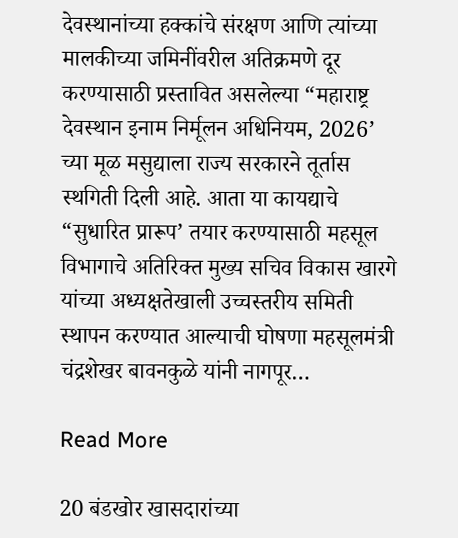देवस्थानांच्या हक्कांचे संरक्षण आणि त्यांच्या मालकीच्या जमिनींवरील अतिक्रमणे दूर करण्यासाठी प्रस्तावित असलेल्या “महाराष्ट्र देवस्थान इनाम निर्मूलन अधिनियम, 2026’ च्या मूळ मसुद्याला राज्य सरकारने तूर्तास स्थगिती दिली आहे. आता या कायद्याचे “सुधारित प्रारूप’ तयार करण्यासाठी महसूल विभागाचे अतिरिक्त मुख्य सचिव विकास खारगे यांच्या अध्यक्षतेखाली उच्चस्तरीय समिती स्थापन करण्यात आल्याची घोषणा महसूलमंत्री चंद्रशेखर बावनकुळे यांनी नागपूर…

Read More

20 बंडखोर खासदारांच्या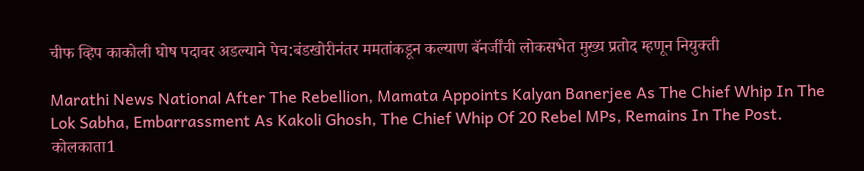चीफ व्हिप काकोली घोष पदावर अडल्याने पेच:बंडखोरीनंतर ममतांकडून कल्याण बॅनर्जींची लोकसभेत मुख्य प्रतोद म्हणून नियुक्ती

Marathi News National After The Rebellion, Mamata Appoints Kalyan Banerjee As The Chief Whip In The Lok Sabha, Embarrassment As Kakoli Ghosh, The Chief Whip Of 20 Rebel MPs, Remains In The Post. कोलकाता1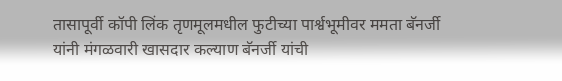तासापूर्वी कॉपी लिंक तृणमूलमधील फुटीच्या पार्श्वभूमीवर ममता बॅनर्जी यांनी मंगळवारी खासदार कल्याण बॅनर्जी यांची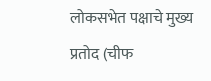लोकसभेत पक्षाचे मुख्य प्रतोद (चीफ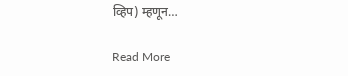व्हिप) म्हणून…

Read More